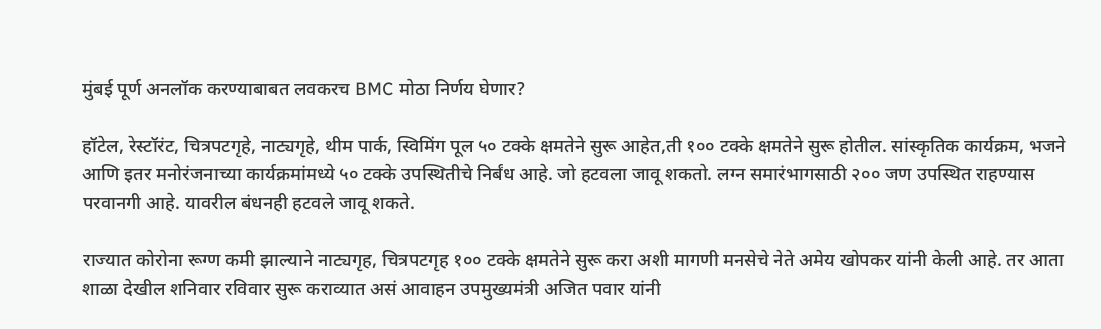मुंबई पूर्ण अनलॉक करण्याबाबत लवकरच BMC मोठा निर्णय घेणार?

हॉटेल, रेस्टॉरंट, चित्रपटगृहे, नाट्यगृहे, थीम पार्क, स्विमिंग पूल ५० टक्के क्षमतेने सुरू आहेत,ती १०० टक्के क्षमतेने सुरू होतील. सांस्कृतिक कार्यक्रम, भजने आणि इतर मनोरंजनाच्या कार्यक्रमांमध्ये ५० टक्के उपस्थितीचे निर्बंध आहे. जो हटवला जावू शकतो. लग्न समारंभागसाठी २०० जण उपस्थित राहण्यास परवानगी आहे. यावरील बंधनही हटवले जावू शकते.

राज्यात कोरोना रूग्ण कमी झाल्याने नाट्यगृह, चित्रपटगृह १०० टक्के क्षमतेने सुरू करा अशी मागणी मनसेचे नेते अमेय खोपकर यांनी केली आहे. तर आता शाळा देखील शनिवार रविवार सुरू कराव्यात असं आवाहन उपमुख्यमंत्री अजित पवार यांनी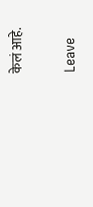केलं आहे.

Leave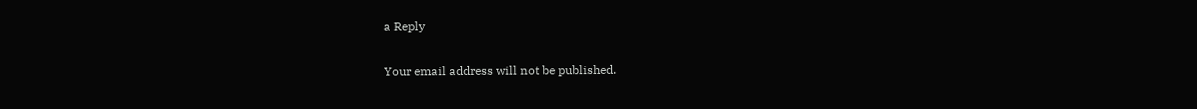a Reply

Your email address will not be published.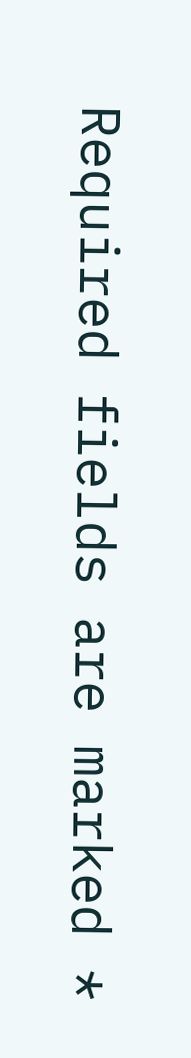Required fields are marked *